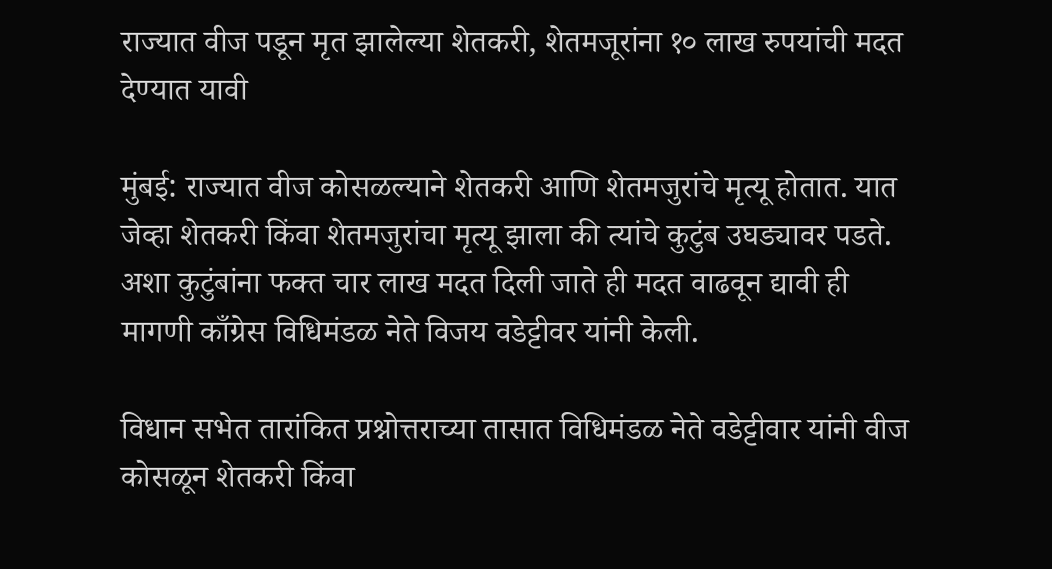राज्यात वीज पडून मृत झालेल्या शेतकरी, शेतमजूरांना १० लाख रुपयांची मदत देण्यात यावी

मुंबई: राज्यात वीज कोसळल्याने शेतकरी आणि शेतमजुरांचे मृत्यू होतात. यात जेव्हा शेतकरी किंवा शेतमजुरांचा मृत्यू झाला की त्यांचे कुटुंब उघड्यावर पडते. अशा कुटुंबांना फक्त चार लाख मदत दिली जाते ही मदत वाढवून द्यावी ही मागणी काँग्रेस विधिमंडळ नेते विजय वडेट्टीवर यांनी केली.

विधान सभेत तारांकित प्रश्नोत्तराच्या तासात विधिमंडळ नेते वडेट्टीवार यांनी वीज कोसळून शेतकरी किंवा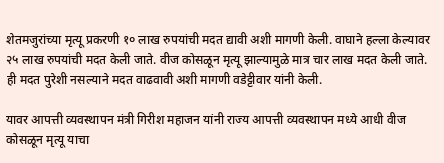शेतमजुरांच्या मृत्यू प्रकरणी १० लाख रुपयांची मदत द्यावी अशी मागणी केली. वाघाने हल्ला केल्यावर २५ लाख रुपयांची मदत केली जाते. वीज कोसळून मृत्यू झाल्यामुळे मात्र चार लाख मदत केली जाते. ही मदत पुरेशी नसल्याने मदत वाढवावी अशी मागणी वडेट्टीवार यांनी केली.

यावर आपत्ती व्यवस्थापन मंत्री गिरीश महाजन यांनी राज्य आपत्ती व्यवस्थापन मध्ये आधी वीज कोसळून मृत्यू याचा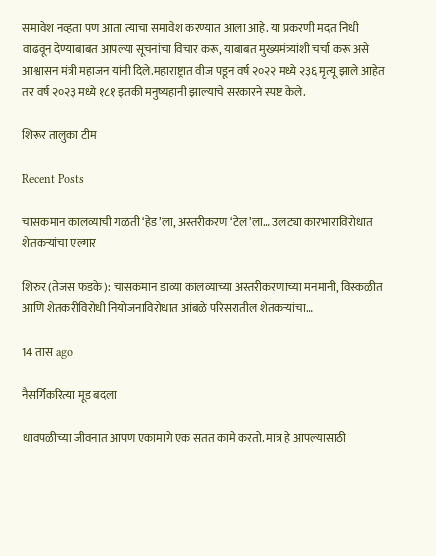समावेश नव्हता पण आता त्याचा समावेश करण्यात आला आहे. या प्रकरणी मदत निधी वाढवून देण्याबाबत आपल्या सूचनांचा विचार करू, याबाबत मुख्यमंत्र्यांशी चर्चा करू असे आश्वासन मंत्री महाजन यांनी दिले.महाराष्ट्रात वीज पडून वर्ष २०२२ मध्ये २३६ मृत्यू झाले आहेत तर वर्ष २०२३ मध्ये १८१ इतकी मनुष्यहानी झाल्याचे सरकारने स्पष्ट केले.

शिरूर तालुका टीम

Recent Posts

चासकमान कालव्याची गळती ‘हेड’ला, अस्तरीकरण ‘टेल’ला… उलट्या कारभाराविरोधात शेतकऱ्यांचा एल्गार

शिरुर (तेजस फडके): चासकमान डाव्या कालव्याच्या अस्तरीकरणाच्या मनमानी, विस्कळीत आणि शेतकरीविरोधी नियोजनाविरोधात आंबळे परिसरातील शेतकऱ्यांचा…

14 तास ago

नैसर्गिकरित्या मूड बदला

धावपळीच्या जीवनात आपण एकामागे एक सतत कामे करतो. मात्र हे आपल्यासाठी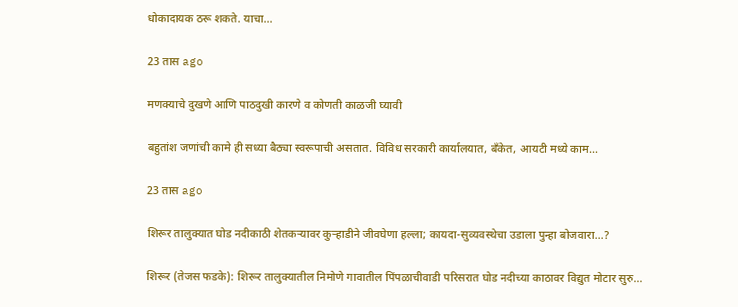धोकादायक ठरू शकते. याचा…

23 तास ago

मणक्याचे दुखणे आणि पाठदुखी कारणे व कोणती काळजी घ्यावी

बहुतांश जणांची कामे ही सध्या बैठ्या स्वरूपाची असतात. विविध सरकारी कार्यालयात, बँकेत, आयटी मध्ये काम…

23 तास ago

शिरूर तालुक्यात घोड नदीकाठी शेतकऱ्यावर कुऱ्हाडीने जीवघेणा हल्ला; कायदा-सुव्यवस्थेचा उडाला पुन्हा बोजवारा…?

शिरूर (तेजस फडके): शिरूर तालुक्यातील निमोणे गावातील पिंपळाचीवाडी परिसरात घोड नदीच्या काठावर विद्युत मोटार सुरु…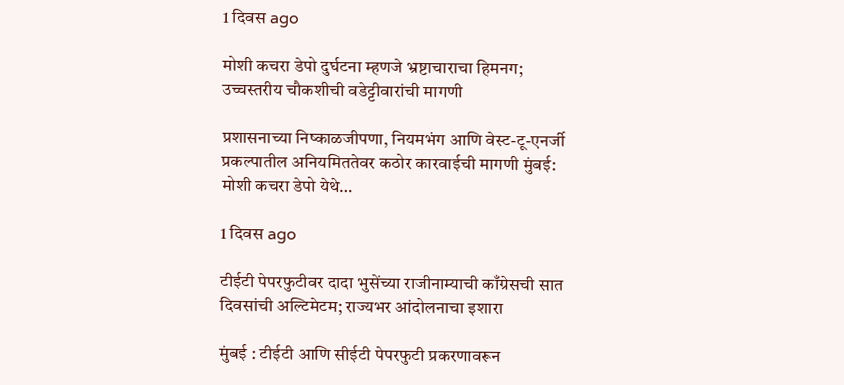1 दिवस ago

मोशी कचरा डेपो दुर्घटना म्हणजे भ्रष्टाचाराचा हिमनग; उच्चस्तरीय चौकशीची वडेट्टीवारांची मागणी

प्रशासनाच्या निष्काळजीपणा, नियमभंग आणि वेस्ट-टू-एनर्जी प्रकल्पातील अनियमिततेवर कठोर कारवाईची मागणी मुंबई: मोशी कचरा डेपो येथे…

1 दिवस ago

टीईटी पेपरफुटीवर दादा भुसेंच्या राजीनाम्याची काँग्रेसची सात दिवसांची अल्टिमेटम; राज्यभर आंदोलनाचा इशारा

मुंबई : टीईटी आणि सीईटी पेपरफुटी प्रकरणावरून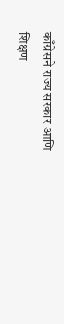काँग्रेसने राज्य सरकार आणि शिक्षण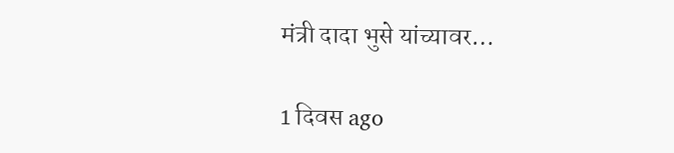मंत्री दादा भुसे यांच्यावर…

1 दिवस ago